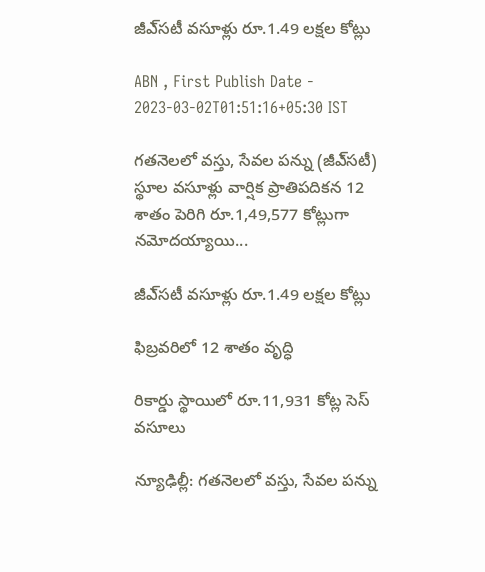జీఎ్‌సటీ వసూళ్లు రూ.1.49 లక్షల కోట్లు

ABN , First Publish Date - 2023-03-02T01:51:16+05:30 IST

గతనెలలో వస్తు, సేవల పన్ను (జీఎ్‌సటీ) స్థూల వసూళ్లు వార్షిక ప్రాతిపదికన 12 శాతం పెరిగి రూ.1,49,577 కోట్లుగా నమోదయ్యాయి...

జీఎ్‌సటీ వసూళ్లు రూ.1.49 లక్షల కోట్లు

ఫిబ్రవరిలో 12 శాతం వృద్ధి

రికార్డు స్థాయిలో రూ.11,931 కోట్ల సెస్‌ వసూలు

న్యూఢిల్లీ: గతనెలలో వస్తు, సేవల పన్ను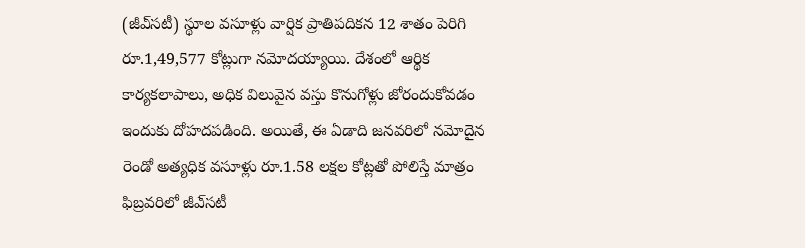(జీఎ్‌సటీ) స్థూల వసూళ్లు వార్షిక ప్రాతిపదికన 12 శాతం పెరిగి రూ.1,49,577 కోట్లుగా నమోదయ్యాయి. దేశంలో ఆర్థిక కార్యకలాపాలు, అధిక విలువైన వస్తు కొనుగోళ్లు జోరందుకోవడం ఇందుకు దోహదపడింది. అయితే, ఈ ఏడాది జనవరిలో నమోదైన రెండో అత్యధిక వసూళ్లు రూ.1.58 లక్షల కోట్లతో పోలిస్తే మాత్రం ఫిబ్రవరిలో జీఎ్‌సటీ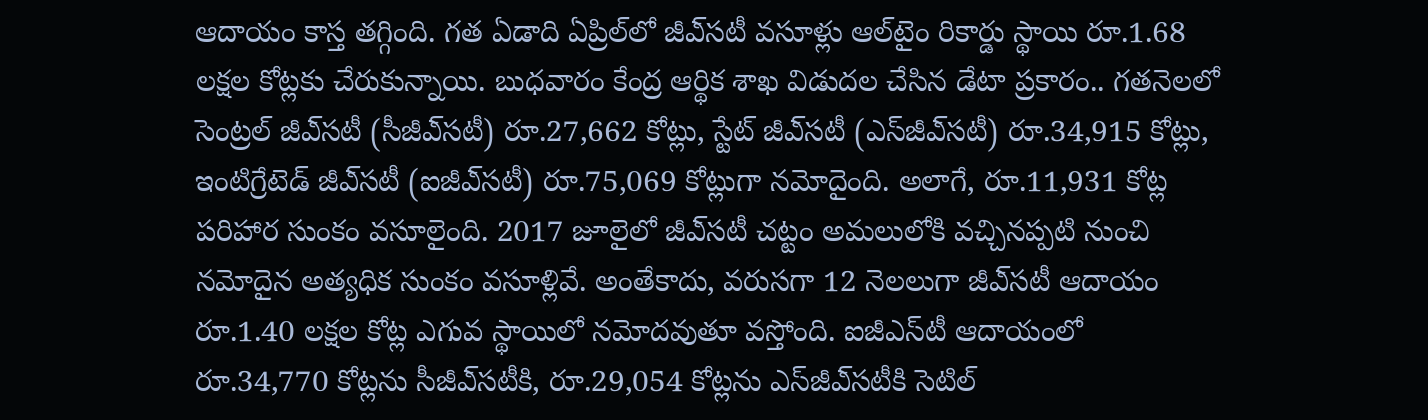ఆదాయం కాస్త తగ్గింది. గత ఏడాది ఏప్రిల్‌లో జీఎ్‌సటీ వసూళ్లు ఆల్‌టైం రికార్డు స్థాయి రూ.1.68 లక్షల కోట్లకు చేరుకున్నాయి. బుధవారం కేంద్ర ఆర్థిక శాఖ విడుదల చేసిన డేటా ప్రకారం.. గతనెలలో సెంట్రల్‌ జీఎ్‌సటీ (సీజీఎ్‌సటీ) రూ.27,662 కోట్లు, స్టేట్‌ జీఎ్‌సటీ (ఎస్‌జీఎ్‌సటీ) రూ.34,915 కోట్లు, ఇంటిగ్రేటెడ్‌ జీఎ్‌సటీ (ఐజీఎ్‌సటీ) రూ.75,069 కోట్లుగా నమోదైంది. అలాగే, రూ.11,931 కోట్ల పరిహార సుంకం వసూలైంది. 2017 జూలైలో జీఎ్‌సటీ చట్టం అమలులోకి వచ్చినప్పటి నుంచి నమోదైన అత్యధిక సుంకం వసూళ్లివే. అంతేకాదు, వరుసగా 12 నెలలుగా జీఎ్‌సటీ ఆదాయం రూ.1.40 లక్షల కోట్ల ఎగువ స్థాయిలో నమోదవుతూ వస్తోంది. ఐజీఎస్‌టీ ఆదాయంలో రూ.34,770 కోట్లను సీజీఎ్‌సటీకి, రూ.29,054 కోట్లను ఎస్‌జీఎ్‌సటీకి సెటిల్‌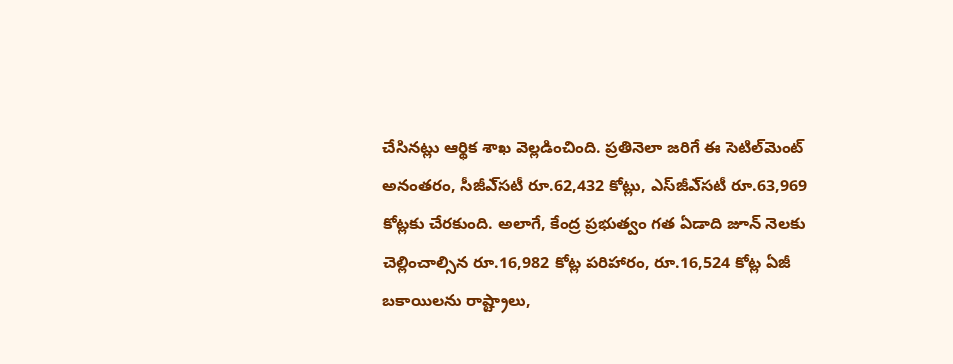చేసినట్లు ఆర్థిక శాఖ వెల్లడించింది. ప్రతినెలా జరిగే ఈ సెటిల్‌మెంట్‌ అనంతరం, సీజీఎ్‌సటీ రూ.62,432 కోట్లు, ఎస్‌జీఎ్‌సటీ రూ.63,969 కోట్లకు చేరకుంది. అలాగే, కేంద్ర ప్రభుత్వం గత ఏడాది జూన్‌ నెలకు చెల్లించాల్సిన రూ.16,982 కోట్ల పరిహారం, రూ.16,524 కోట్ల ఏజీ బకాయిలను రాష్ట్రాలు,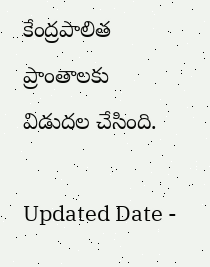కేంద్రపాలిత ప్రాంతాలకు విడుదల చేసింది.

Updated Date -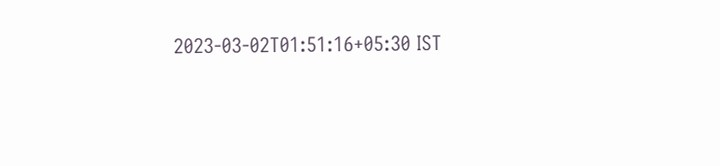2023-03-02T01:51:16+05:30 IST